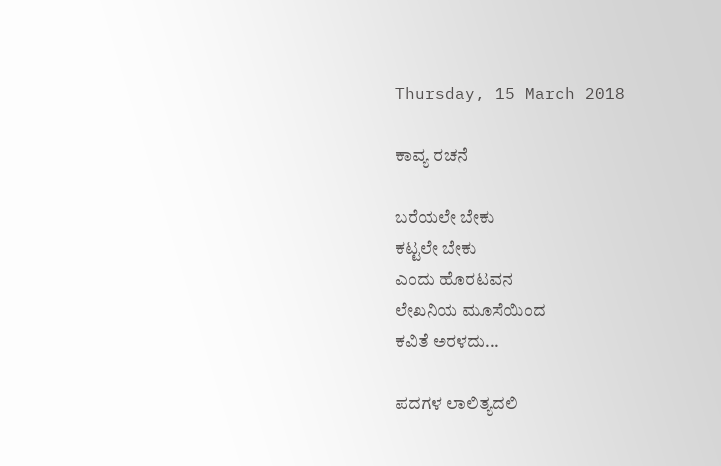Thursday, 15 March 2018

ಕಾವ್ಯ ರಚನೆ

ಬರೆಯಲೇ ಬೇಕು
ಕಟ್ಟಲೇ ಬೇಕು
ಎಂದು ಹೊರಟವನ
ಲೇಖನಿಯ ಮೂಸೆಯಿಂದ
ಕವಿತೆ ಅರಳದು...

ಪದಗಳ ಲಾಲಿತ್ಯದಲಿ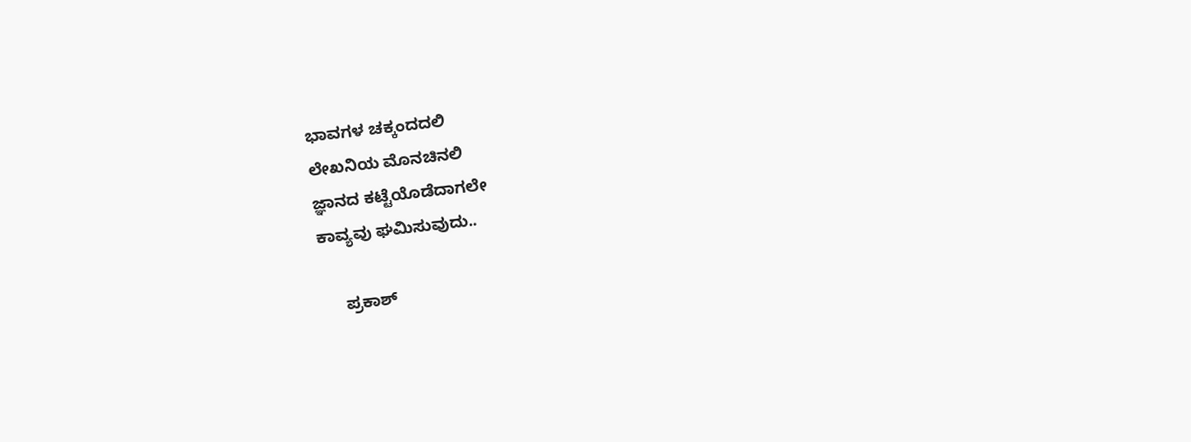ಭಾವಗಳ ಚಕ್ಕಂದದಲಿ
ಲೇಖನಿಯ ಮೊನಚಿನಲಿ
ಜ್ಞಾನದ ಕಟ್ಟೆಯೊಡೆದಾಗಲೇ
ಕಾವ್ಯವು ಘಮಿಸುವುದು..

     ಪ್ರಕಾಶ್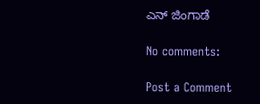ಎನ್ ಜಿಂಗಾಡೆ

No comments:

Post a Comment